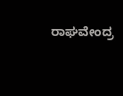ರಾಘವೇಂದ್ರ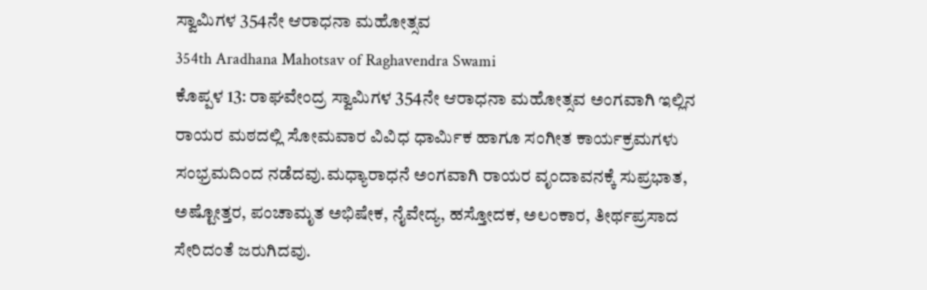ಸ್ವಾಮಿಗಳ 354ನೇ ಆರಾಧನಾ ಮಹೋತ್ಸವ
354th Aradhana Mahotsav of Raghavendra Swami
ಕೊಪ್ಪಳ 13: ರಾಘವೇಂದ್ರ ಸ್ವಾಮಿಗಳ 354ನೇ ಆರಾಧನಾ ಮಹೋತ್ಸವ ಅಂಗವಾಗಿ ಇಲ್ಲಿನ ರಾಯರ ಮಠದಲ್ಲಿ ಸೋಮವಾರ ವಿವಿಧ ಧಾರ್ಮಿಕ ಹಾಗೂ ಸಂಗೀತ ಕಾರ್ಯಕ್ರಮಗಳು ಸಂಭ್ರಮದಿಂದ ನಡೆದವು.ಮಧ್ಯಾರಾಧನೆ ಅಂಗವಾಗಿ ರಾಯರ ವೃಂದಾವನಕ್ಕೆ ಸುಪ್ರಭಾತ, ಅಷ್ಟೋತ್ತರ, ಪಂಚಾಮೃತ ಅಭಿಷೇಕ, ನೈವೇದ್ಯ, ಹಸ್ತೋದಕ, ಅಲಂಕಾರ, ತೀರ್ಥಪ್ರಸಾದ ಸೇರಿದಂತೆ ಜರುಗಿದವು.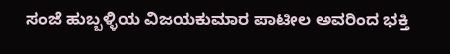ಸಂಜೆ ಹುಬ್ಬಳ್ಳಿಯ ವಿಜಯಕುಮಾರ ಪಾಟೀಲ ಅವರಿಂದ ಭಕ್ತಿ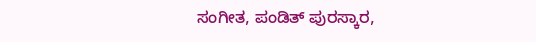ಸಂಗೀತ, ಪಂಡಿತ್ ಪುರಸ್ಕಾರ,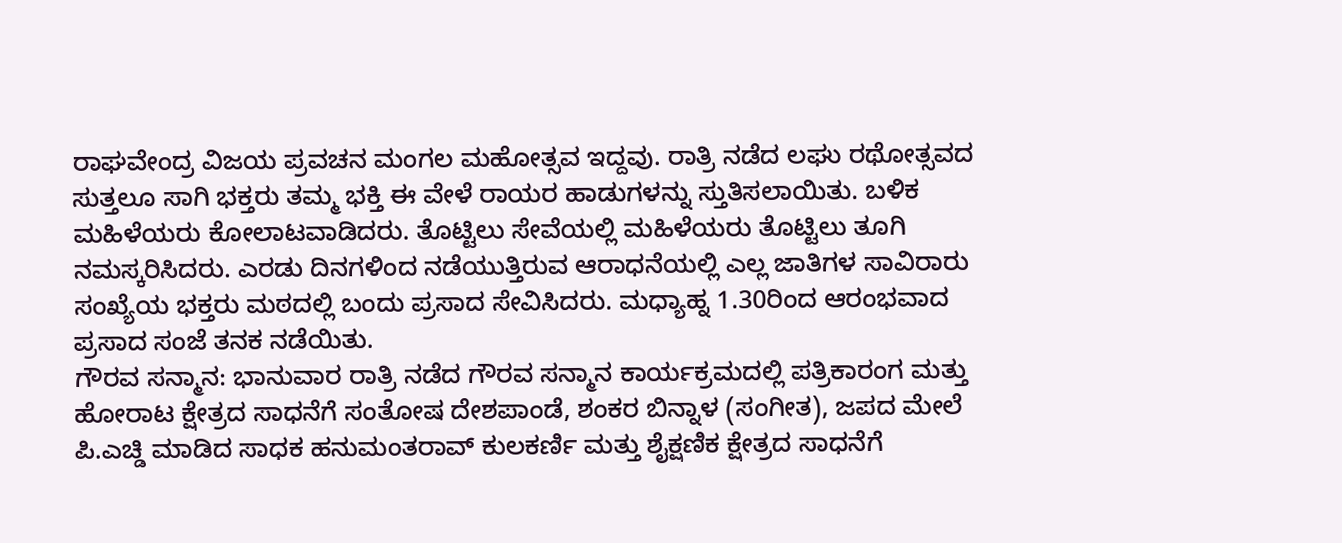ರಾಘವೇಂದ್ರ ವಿಜಯ ಪ್ರವಚನ ಮಂಗಲ ಮಹೋತ್ಸವ ಇದ್ದವು. ರಾತ್ರಿ ನಡೆದ ಲಘು ರಥೋತ್ಸವದ ಸುತ್ತಲೂ ಸಾಗಿ ಭಕ್ತರು ತಮ್ಮ ಭಕ್ತಿ ಈ ವೇಳೆ ರಾಯರ ಹಾಡುಗಳನ್ನು ಸ್ತುತಿಸಲಾಯಿತು. ಬಳಿಕ ಮಹಿಳೆಯರು ಕೋಲಾಟವಾಡಿದರು. ತೊಟ್ಟಿಲು ಸೇವೆಯಲ್ಲಿ ಮಹಿಳೆಯರು ತೊಟ್ಟಿಲು ತೂಗಿ ನಮಸ್ಕರಿಸಿದರು. ಎರಡು ದಿನಗಳಿಂದ ನಡೆಯುತ್ತಿರುವ ಆರಾಧನೆಯಲ್ಲಿ ಎಲ್ಲ ಜಾತಿಗಳ ಸಾವಿರಾರು ಸಂಖ್ಯೆಯ ಭಕ್ತರು ಮಠದಲ್ಲಿ ಬಂದು ಪ್ರಸಾದ ಸೇವಿಸಿದರು. ಮಧ್ಯಾಹ್ನ 1.30ರಿಂದ ಆರಂಭವಾದ ಪ್ರಸಾದ ಸಂಜೆ ತನಕ ನಡೆಯಿತು.
ಗೌರವ ಸನ್ಮಾನ: ಭಾನುವಾರ ರಾತ್ರಿ ನಡೆದ ಗೌರವ ಸನ್ಮಾನ ಕಾರ್ಯಕ್ರಮದಲ್ಲಿ ಪತ್ರಿಕಾರಂಗ ಮತ್ತು ಹೋರಾಟ ಕ್ಷೇತ್ರದ ಸಾಧನೆಗೆ ಸಂತೋಷ ದೇಶಪಾಂಡೆ, ಶಂಕರ ಬಿನ್ನಾಳ (ಸಂಗೀತ), ಜಪದ ಮೇಲೆ ಪಿ.ಎಚ್ಡಿ ಮಾಡಿದ ಸಾಧಕ ಹನುಮಂತರಾವ್ ಕುಲಕರ್ಣಿ ಮತ್ತು ಶೈಕ್ಷಣಿಕ ಕ್ಷೇತ್ರದ ಸಾಧನೆಗೆ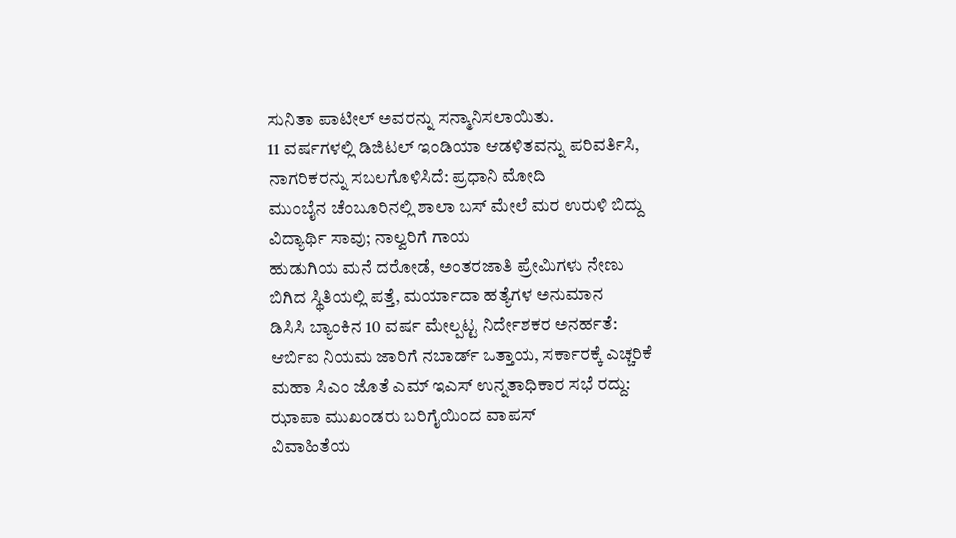ಸುನಿತಾ ಪಾಟೀಲ್ ಅವರನ್ನು ಸನ್ಮಾನಿಸಲಾಯಿತು.
11 ವರ್ಷಗಳಲ್ಲಿ ಡಿಜಿಟಲ್ ಇಂಡಿಯಾ ಆಡಳಿತವನ್ನು ಪರಿವರ್ತಿಸಿ, ನಾಗರಿಕರನ್ನು ಸಬಲಗೊಳಿಸಿದೆ: ಪ್ರಧಾನಿ ಮೋದಿ
ಮುಂಬೈನ ಚೆಂಬೂರಿನಲ್ಲಿ ಶಾಲಾ ಬಸ್ ಮೇಲೆ ಮರ ಉರುಳಿ ಬಿದ್ದು ವಿದ್ಯಾರ್ಥಿ ಸಾವು; ನಾಲ್ವರಿಗೆ ಗಾಯ
ಹುಡುಗಿಯ ಮನೆ ದರೋಡೆ, ಅಂತರಜಾತಿ ಪ್ರೇಮಿಗಳು ನೇಣು ಬಿಗಿದ ಸ್ಥಿತಿಯಲ್ಲಿ ಪತ್ತೆ, ಮರ್ಯಾದಾ ಹತ್ಯೆಗಳ ಅನುಮಾನ
ಡಿಸಿಸಿ ಬ್ಯಾಂಕಿನ 10 ವರ್ಷ ಮೇಲ್ಪಟ್ಟ ನಿರ್ದೇಶಕರ ಅನರ್ಹತೆ: ಆರ್ಬಿಐ ನಿಯಮ ಜಾರಿಗೆ ನಬಾರ್ಡ್ ಒತ್ತಾಯ, ಸರ್ಕಾರಕ್ಕೆ ಎಚ್ಚರಿಕೆ
ಮಹಾ ಸಿಎಂ ಜೊತೆ ಎಮ್ ಇಎಸ್ ಉನ್ನತಾಧಿಕಾರ ಸಭೆ ರದ್ದು: ಝಾಪಾ ಮುಖಂಡರು ಬರಿಗೈಯಿಂದ ವಾಪಸ್
ವಿವಾಹಿತೆಯ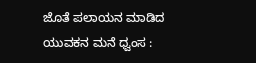ಜೊತೆ ಪಲಾಯನ ಮಾಡಿದ ಯುವಕನ ಮನೆ ಧ್ವಂಸ :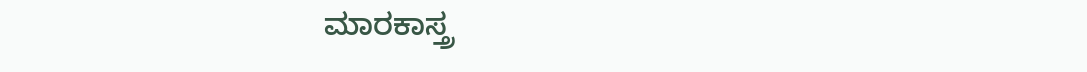ಮಾರಕಾಸ್ತ್ರ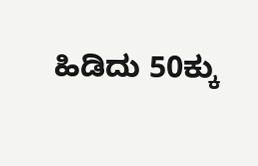ಹಿಡಿದು 50ಕ್ಕು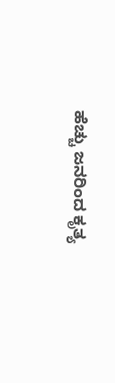ಹೆಚ್ಚು ಜನರಿಂದ ಕೃತ್ಯ